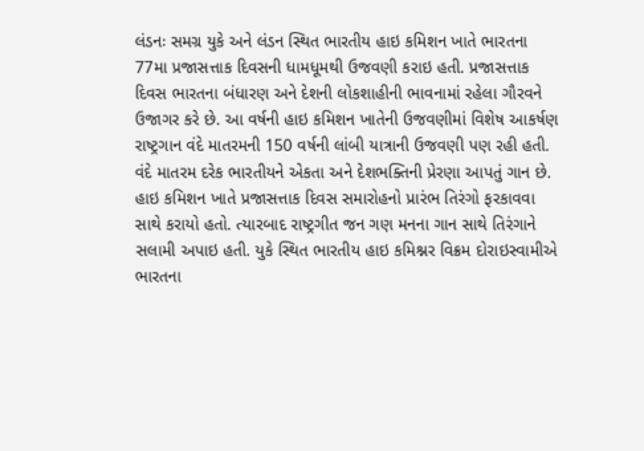લંડનઃ સમગ્ર યુકે અને લંડન સ્થિત ભારતીય હાઇ કમિશન ખાતે ભારતના 77મા પ્રજાસત્તાક દિવસની ધામધૂમથી ઉજવણી કરાઇ હતી. પ્રજાસત્તાક દિવસ ભારતના બંધારણ અને દેશની લોકશાહીની ભાવનામાં રહેલા ગૌરવને ઉજાગર કરે છે. આ વર્ષની હાઇ કમિશન ખાતેની ઉજવણીમાં વિશેષ આકર્ષણ રાષ્ટ્રગાન વંદે માતરમની 150 વર્ષની લાંબી યાત્રાની ઉજવણી પણ રહી હતી. વંદે માતરમ દરેક ભારતીયને એકતા અને દેશભક્તિની પ્રેરણા આપતું ગાન છે.
હાઇ કમિશન ખાતે પ્રજાસત્તાક દિવસ સમારોહનો પ્રારંભ તિરંગો ફરકાવવા સાથે કરાયો હતો. ત્યારબાદ રાષ્ટ્રગીત જન ગણ મનના ગાન સાથે તિરંગાને સલામી અપાઇ હતી. યુકે સ્થિત ભારતીય હાઇ કમિશ્નર વિક્રમ દોરાઇસ્વામીએ ભારતના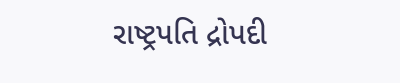રાષ્ટ્રપતિ દ્રોપદી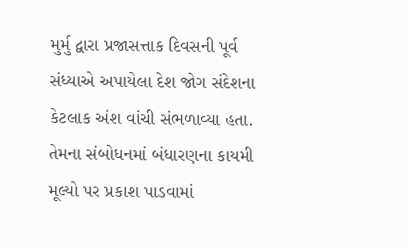મુર્મુ દ્વારા પ્રજાસત્તાક દિવસની પૂર્વ સંધ્યાએ અપાયેલા દેશ જોગ સંદેશના કેટલાક અંશ વાંચી સંભળાવ્યા હતા. તેમના સંબોધનમાં બંધારણના કાયમી મૂલ્યો પર પ્રકાશ પાડવામાં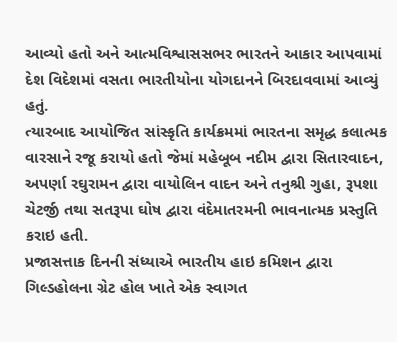આવ્યો હતો અને આત્મવિશ્વાસસભર ભારતને આકાર આપવામાં દેશ વિદેશમાં વસતા ભારતીયોના યોગદાનને બિરદાવવામાં આવ્યું હતું.
ત્યારબાદ આયોજિત સાંસ્કૃતિ કાર્યક્રમમાં ભારતના સમૃદ્ધ કલાત્મક વારસાને રજૂ કરાયો હતો જેમાં મહેબૂબ નદીમ દ્વારા સિતારવાદન, અપર્ણા રઘુરામન દ્વારા વાયોલિન વાદન અને તનુશ્રી ગુહા, રૂપશા ચેટર્જી તથા સતરૂપા ઘોષ દ્વારા વંદેમાતરમની ભાવનાત્મક પ્રસ્તુતિ કરાઇ હતી.
પ્રજાસત્તાક દિનની સંધ્યાએ ભારતીય હાઇ કમિશન દ્વારા ગિલ્ડહોલના ગ્રેટ હોલ ખાતે એક સ્વાગત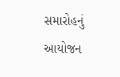સમારોહનું આયોજન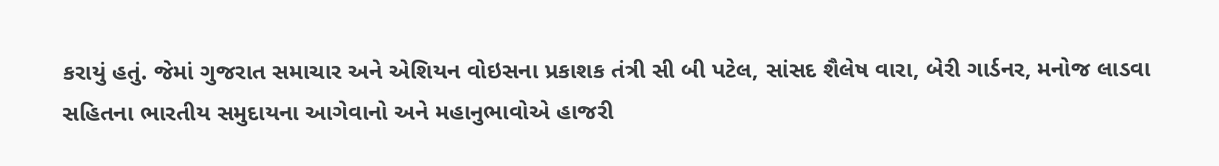કરાયું હતું. જેમાં ગુજરાત સમાચાર અને એશિયન વોઇસના પ્રકાશક તંત્રી સી બી પટેલ, સાંસદ શૈલેષ વારા, બેરી ગાર્ડનર, મનોજ લાડવા સહિતના ભારતીય સમુદાયના આગેવાનો અને મહાનુભાવોએ હાજરી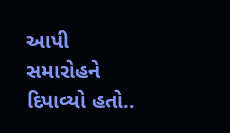આપી સમારોહને દિપાવ્યો હતો..